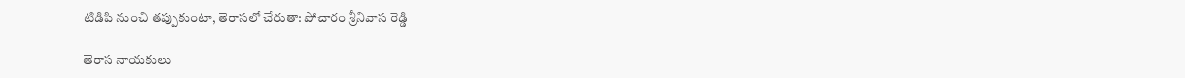టిడిపి నుంచి తప్పుకుంటా, తెరాసలో చేరుతా: పోచారం శ్రీనివాస రెడ్డి

తెరాస నాయకులు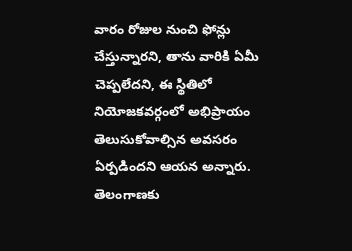వారం రోజుల నుంచి ఫోన్లు చేస్తున్నారని, తాను వారికి ఏమీ చెప్పలేదని, ఈ స్థితిలో నియోజకవర్గంలో అభిప్రాయం తెలుసుకోవాల్సిన అవసరం ఏర్పడిందని ఆయన అన్నారు. తెలంగాణకు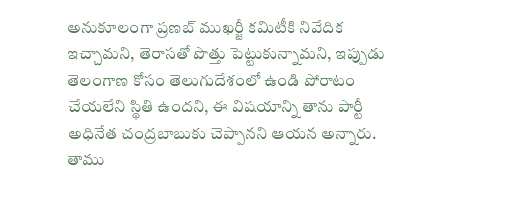అనుకూలంగా ప్రణబ్ ముఖర్జీ కమిటీకి నివేదిక ఇచ్చామని, తెరాసతో పొత్తు పెట్టుకున్నామని, ఇప్పుడు తెలంగాణ కోసం తెలుగుదేశంలో ఉండి పోరాటం చేయలేని స్థితి ఉందని, ఈ విషయాన్ని తాను పార్టీ అధినేత చంద్రబాబుకు చెప్పానని ఆయన అన్నారు. తాము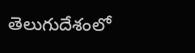తెలుగుదేశంలో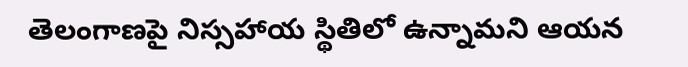తెలంగాణపై నిస్సహాయ స్థితిలో ఉన్నామని ఆయన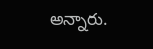అన్నారు.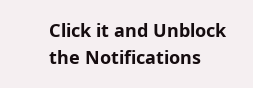Click it and Unblock the Notifications